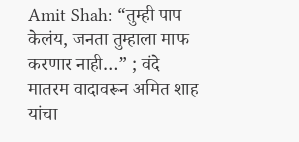Amit Shah: “तुम्ही पाप केलंय, जनता तुम्हाला माफ करणार नाही…” ; वंदे मातरम वादावरून अमित शाह यांचा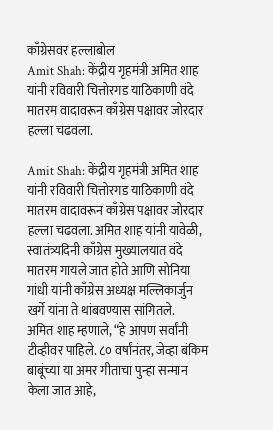काँग्रेसवर हल्लाबोल
Amit Shah: केंद्रीय गृहमंत्री अमित शाह यांनी रविवारी चित्तोरगड याठिकाणी वंदे मातरम वादावरून काँग्रेस पक्षावर जोरदार हल्ला चढवला.

Amit Shah: केंद्रीय गृहमंत्री अमित शाह यांनी रविवारी चित्तोरगड याठिकाणी वंदे मातरम वादावरून काँग्रेस पक्षावर जोरदार हल्ला चढवला. अमित शाह यांनी यावेळी, स्वातंत्र्यदिनी काँग्रेस मुख्यालयात वंदे मातरम गायले जात होते आणि सोनिया गांधी यांनी काँग्रेस अध्यक्ष मल्लिकार्जुन खर्गे यांना ते थांबवण्यास सांगितले.
अमित शाह म्हणाले, “हे आपण सर्वांनी टीव्हीवर पाहिले. ८० वर्षांनंतर, जेव्हा बंकिम बाबूंच्या या अमर गीताचा पुन्हा सन्मान केला जात आहे,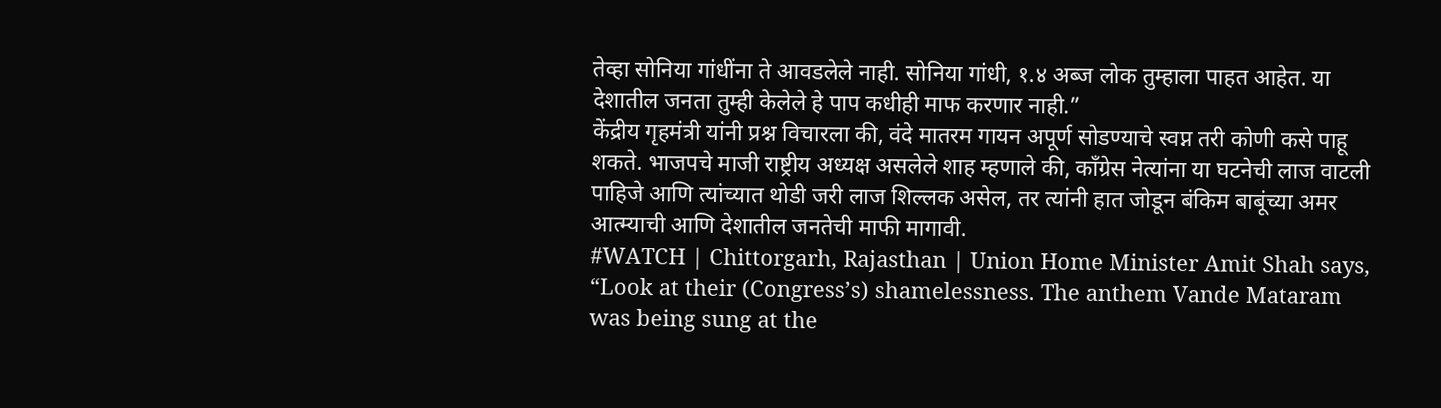तेव्हा सोनिया गांधींना ते आवडलेले नाही. सोनिया गांधी, १.४ अब्ज लोक तुम्हाला पाहत आहेत. या देशातील जनता तुम्ही केलेले हे पाप कधीही माफ करणार नाही.”
केंद्रीय गृहमंत्री यांनी प्रश्न विचारला की, वंदे मातरम गायन अपूर्ण सोडण्याचे स्वप्न तरी कोणी कसे पाहू शकते. भाजपचे माजी राष्ट्रीय अध्यक्ष असलेले शाह म्हणाले की, काँग्रेस नेत्यांना या घटनेची लाज वाटली पाहिजे आणि त्यांच्यात थोडी जरी लाज शिल्लक असेल, तर त्यांनी हात जोडून बंकिम बाबूंच्या अमर आत्म्याची आणि देशातील जनतेची माफी मागावी.
#WATCH | Chittorgarh, Rajasthan | Union Home Minister Amit Shah says, “Look at their (Congress’s) shamelessness. The anthem Vande Mataram was being sung at the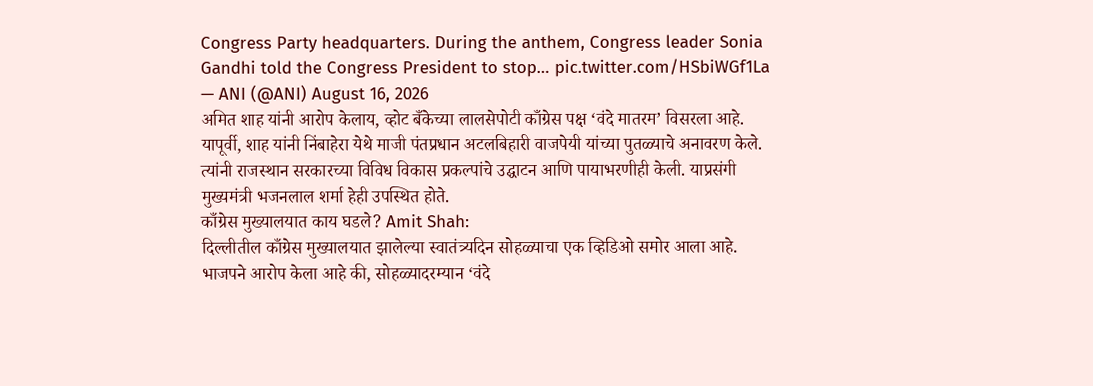Congress Party headquarters. During the anthem, Congress leader Sonia Gandhi told the Congress President to stop… pic.twitter.com/HSbiWGf1La
— ANI (@ANI) August 16, 2026
अमित शाह यांनी आरोप केलाय, व्होट बँकेच्या लालसेपोटी काँग्रेस पक्ष ‘वंदे मातरम’ विसरला आहे. यापूर्वी, शाह यांनी निंबाहेरा येथे माजी पंतप्रधान अटलबिहारी वाजपेयी यांच्या पुतळ्याचे अनावरण केले. त्यांनी राजस्थान सरकारच्या विविध विकास प्रकल्पांचे उद्घाटन आणि पायाभरणीही केली. याप्रसंगी मुख्यमंत्री भजनलाल शर्मा हेही उपस्थित होते.
काँग्रेस मुख्यालयात काय घडले? Amit Shah:
दिल्लीतील काँग्रेस मुख्यालयात झालेल्या स्वातंत्र्यदिन सोहळ्याचा एक व्हिडिओ समोर आला आहे. भाजपने आरोप केला आहे की, सोहळ्यादरम्यान ‘वंदे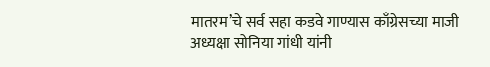मातरम’चे सर्व सहा कडवे गाण्यास काँग्रेसच्या माजी अध्यक्षा सोनिया गांधी यांनी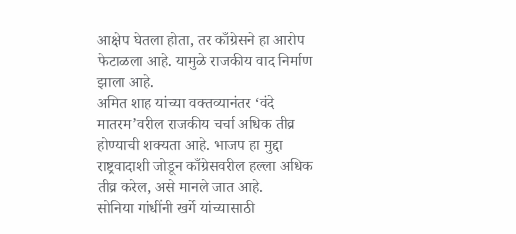आक्षेप घेतला होता, तर काँग्रेसने हा आरोप फेटाळला आहे. यामुळे राजकीय वाद निर्माण झाला आहे.
अमित शाह यांच्या वक्तव्यानंतर ‘वंदे मातरम’वरील राजकीय चर्चा अधिक तीव्र होण्याची शक्यता आहे. भाजप हा मुद्दा राष्ट्रवादाशी जोडून काँग्रेसवरील हल्ला अधिक तीव्र करेल, असे मानले जात आहे.
सोनिया गांधींनी खर्गे यांच्यासाठी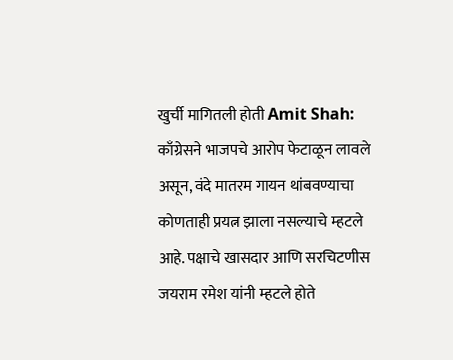खुर्ची मागितली होती Amit Shah:
काँग्रेसने भाजपचे आरोप फेटाळून लावले असून, वंदे मातरम गायन थांबवण्याचा कोणताही प्रयत्न झाला नसल्याचे म्हटले आहे. पक्षाचे खासदार आणि सरचिटणीस जयराम रमेश यांनी म्हटले होते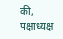की, पक्षाध्यक्ष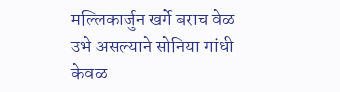मल्लिकार्जुन खर्गे बराच वेळ उभे असल्याने सोनिया गांधी केवळ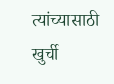त्यांच्यासाठी खुर्ची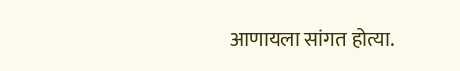आणायला सांगत होत्या.